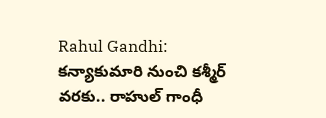Rahul Gandhi: కన్యాకుమారి నుంచి కశ్మీర్ వరకు.. రాహుల్ గాంధీ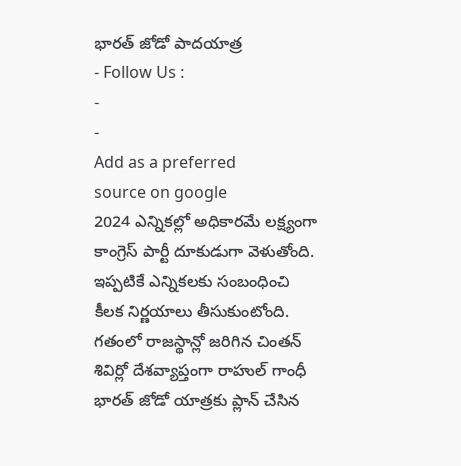భారత్ జోడో పాదయాత్ర
- Follow Us :
-
-
Add as a preferred
source on google
2024 ఎన్నికల్లో అధికారమే లక్ష్యంగా కాంగ్రెస్ పార్టీ దూకుడుగా వెళుతోంది. ఇప్పటికే ఎన్నికలకు సంబంధించి కీలక నిర్ణయాలు తీసుకుంటోంది. గతంలో రాజస్థాన్లో జరిగిన చింతన్ శివిర్లో దేశవ్యాప్తంగా రాహుల్ గాంధీ భారత్ జోడో యాత్రకు ప్లాన్ చేసిన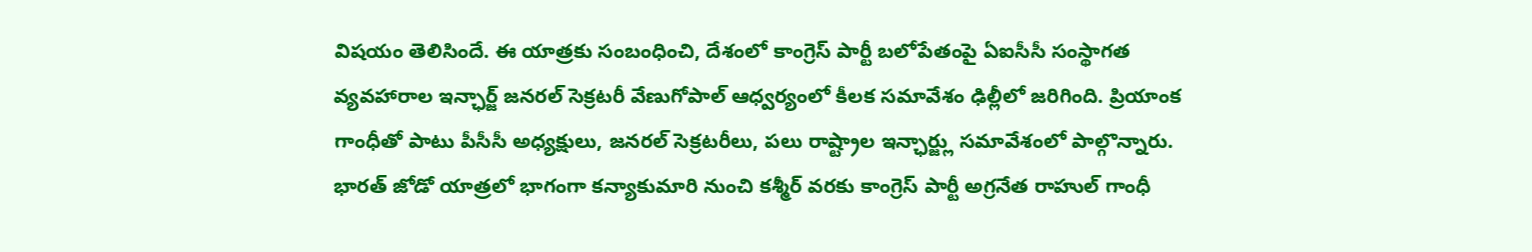విషయం తెలిసిందే. ఈ యాత్రకు సంబంధించి, దేశంలో కాంగ్రెస్ పార్టీ బలోపేతంపై ఏఐసీసీ సంస్థాగత వ్యవహారాల ఇన్ఛార్జ్ జనరల్ సెక్రటరీ వేణుగోపాల్ ఆధ్వర్యంలో కీలక సమావేశం ఢిల్లీలో జరిగింది. ప్రియాంక గాంధీతో పాటు పీసీసీ అధ్యక్షులు, జనరల్ సెక్రటరీలు, పలు రాష్ట్రాల ఇన్ఛార్జ్లు సమావేశంలో పాల్గొన్నారు.
భారత్ జోడో యాత్రలో భాగంగా కన్యాకుమారి నుంచి కశ్మీర్ వరకు కాంగ్రెస్ పార్టీ అగ్రనేత రాహుల్ గాంధీ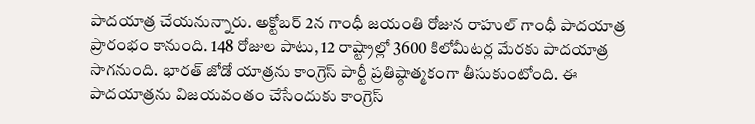పాదయాత్ర చేయనున్నారు. అక్టోబర్ 2న గాంధీ జయంతి రోజున రాహుల్ గాంధీ పాదయాత్ర ప్రారంభం కానుంది. 148 రోజుల పాటు, 12 రాష్ట్రాల్లో 3600 కిలోమీటర్ల మేరకు పాదయాత్ర సాగనుంది. భారత్ జోడో యాత్రను కాంగ్రెస్ పార్టీ ప్రతిష్ఠాత్మకంగా తీసుకుంటోంది. ఈ పాదయాత్రను విజయవంతం చేసేందుకు కాంగ్రెస్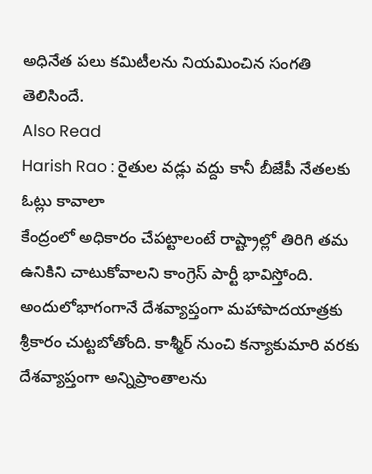అధినేత పలు కమిటీలను నియమించిన సంగతి తెలిసిందే.
Also Read
Harish Rao : రైతుల వడ్లు వద్దు కానీ బీజేపీ నేతలకు ఓట్లు కావాలా
కేంద్రంలో అధికారం చేపట్టాలంటే రాష్ట్రాల్లో తిరిగి తమ ఉనికిని చాటుకోవాలని కాంగ్రెస్ పార్టీ భావిస్తోంది. అందులోభాగంగానే దేశవ్యాప్తంగా మహాపాదయాత్రకు శ్రీకారం చుట్టబోతోంది. కాశ్మీర్ నుంచి కన్యాకుమారి వరకు దేశవ్యాప్తంగా అన్నిప్రాంతాలను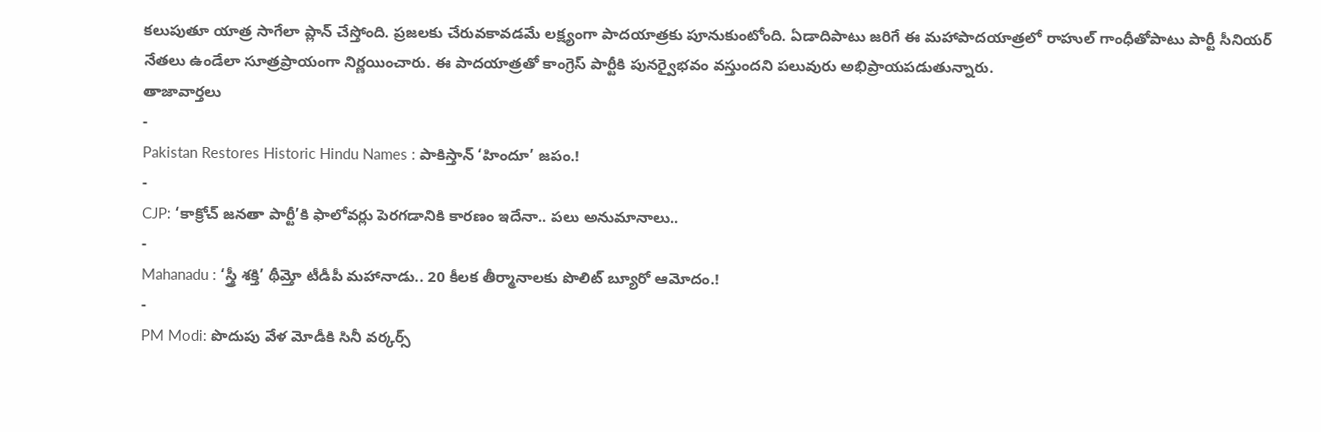కలుపుతూ యాత్ర సాగేలా ప్లాన్ చేస్తోంది. ప్రజలకు చేరువకావడమే లక్ష్యంగా పాదయాత్రకు పూనుకుంటోంది. ఏడాదిపాటు జరిగే ఈ మహాపాదయాత్రలో రాహుల్ గాంధీతోపాటు పార్టీ సీనియర్ నేతలు ఉండేలా సూత్రప్రాయంగా నిర్ణయించారు. ఈ పాదయాత్రతో కాంగ్రెస్ పార్టీకి పునర్వైభవం వస్తుందని పలువురు అభిప్రాయపడుతున్నారు.
తాజావార్తలు
-
Pakistan Restores Historic Hindu Names : పాకిస్తాన్ ‘హిందూ’ జపం.!
-
CJP: ‘కాక్రోచ్ జనతా పార్టీ’కి ఫాలోవర్లు పెరగడానికి కారణం ఇదేనా.. పలు అనుమానాలు..
-
Mahanadu : ‘స్త్రీ శక్తి’ థీమ్తో టీడీపీ మహానాడు.. 20 కీలక తీర్మానాలకు పొలిట్ బ్యూరో ఆమోదం.!
-
PM Modi: పొదుపు వేళ మోడీకి సినీ వర్కర్స్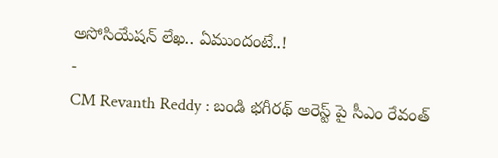అసోసియేషన్ లేఖ.. ఏముందంటే..!
-
CM Revanth Reddy : బండి భగీరథ్ అరెస్ట్ పై సీఎం రేవంత్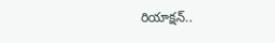రియాక్షన్..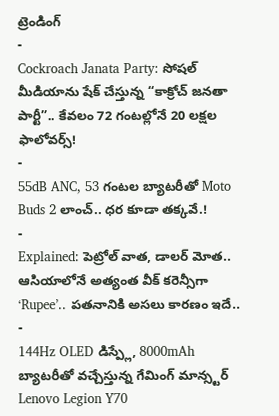ట్రెండింగ్
-
Cockroach Janata Party: సోషల్ మీడియాను షేక్ చేస్తున్న “కాక్రోచ్ జనతా పార్టీ”.. కేవలం 72 గంటల్లోనే 20 లక్షల ఫాలోవర్స్!
-
55dB ANC, 53 గంటల బ్యాటరీతో Moto Buds 2 లాంచ్.. ధర కూడా తక్కవే.!
-
Explained: పెట్రోల్ వాత, డాలర్ మోత.. ఆసియాలోనే అత్యంత వీక్ కరెన్సీగా ‘Rupee’.. పతనానికి అసలు కారణం ఇదే..
-
144Hz OLED డిస్ప్లే, 8000mAh బ్యాటరీతో వచ్చేస్తున్న గేమింగ్ మాన్స్టర్ Lenovo Legion Y70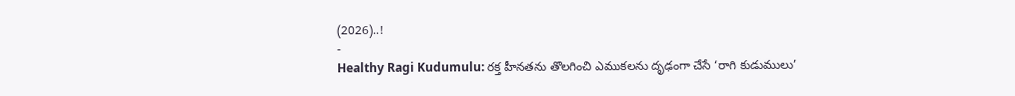(2026)..!
-
Healthy Ragi Kudumulu: రక్త హీనతను తొలగించి ఎముకలను దృఢంగా చేసే ‘రాగి కుడుములు’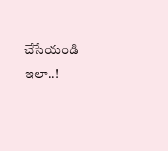చేసేయండి ఇలా..!